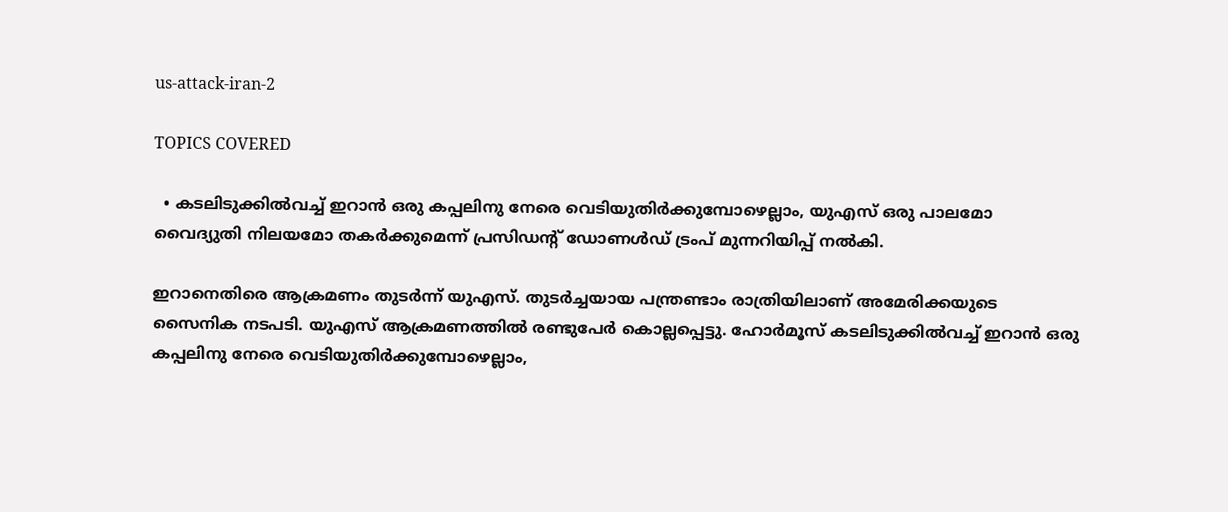us-attack-iran-2

TOPICS COVERED

  • കടലിടുക്കിൽവച്ച് ഇറാൻ ഒരു കപ്പലിനു നേരെ വെടിയുതിർക്കുമ്പോഴെല്ലാം, യുഎസ് ഒരു പാലമോ വൈദ്യുതി നിലയമോ തകർക്കുമെന്ന് പ്രസിഡന്റ് ഡോണൾഡ് ട്രംപ് മുന്നറിയിപ്പ് നൽകി.

ഇറാനെതിരെ ആക്രമണം തുടർന്ന് യുഎസ്. തുടർച്ചയായ പന്ത്രണ്ടാം രാത്രിയിലാണ് അമേരിക്കയുടെ സൈനിക നടപടി. യുഎസ് ആക്രമണത്തില്‍ രണ്ടുപേര്‍ കൊല്ലപ്പെട്ടു. ഹോര്‍മൂസ് കടലിടുക്കിൽവച്ച് ഇറാൻ ഒരു കപ്പലിനു നേരെ വെടിയുതിർക്കുമ്പോഴെല്ലാം,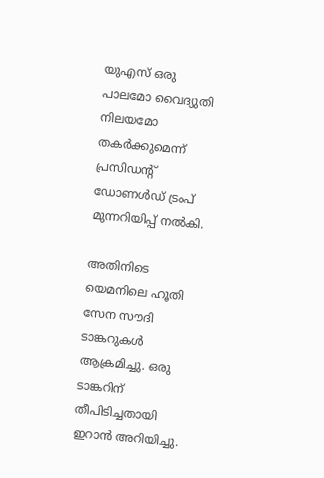യുഎസ് ഒരു പാലമോ വൈദ്യുതി നിലയമോ തകർക്കുമെന്ന് പ്രസിഡന്റ് ഡോണൾഡ് ട്രംപ് മുന്നറിയിപ്പ് നൽകി.

അതിനിടെ യെമനിലെ ഹൂതി സേന സൗദി ടാങ്കറുകള്‍ ആക്രമിച്ചു. ഒരു ടാങ്കറിന് തീപിടിച്ചതായി ഇറാന്‍ അറിയിച്ചു.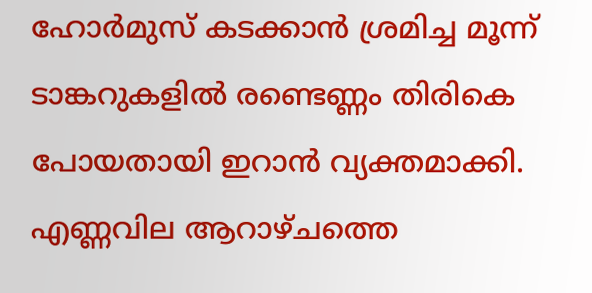ഹോര്‍മുസ് കടക്കാന്‍ ശ്രമിച്ച മൂന്ന് ടാങ്കറുകളില്‍ രണ്ടെണ്ണം തിരികെ പോയതായി ഇറാന്‍ വ്യക്തമാക്കി. എണ്ണവില ആറാഴ്ചത്തെ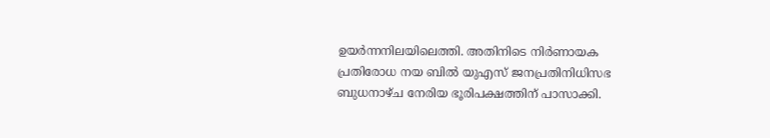ഉയര്‍ന്നനിലയിലെത്തി. അതിനിടെ നിർണായക പ്രതിരോധ നയ ബിൽ യുഎസ് ജനപ്രതിനിധിസഭ ബുധനാഴ്ച നേരിയ ഭൂരിപക്ഷത്തിന് പാസാക്കി.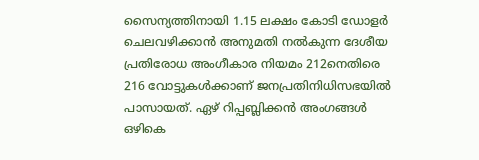സൈന്യത്തിനായി 1.15 ലക്ഷം കോടി ഡോളര്‍ ചെലവഴിക്കാൻ അനുമതി നൽകുന്ന ദേശീയ പ്രതിരോധ അംഗീകാര നിയമം 212നെതിരെ 216 വോട്ടുകൾക്കാണ് ജനപ്രതിനിധിസഭയിൽ പാസായത്. ഏഴ് റിപ്പബ്ലിക്കൻ അംഗങ്ങൾ ഒഴികെ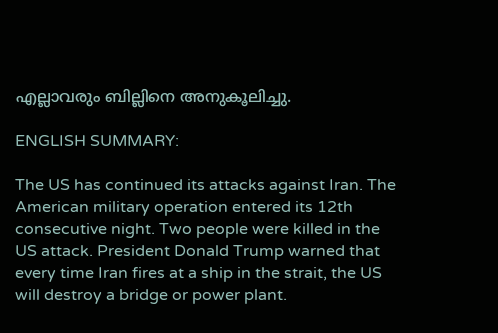എല്ലാവരും ബില്ലിനെ അനുകൂലിച്ചു.

ENGLISH SUMMARY:

The US has continued its attacks against Iran. The American military operation entered its 12th consecutive night. Two people were killed in the US attack. President Donald Trump warned that every time Iran fires at a ship in the strait, the US will destroy a bridge or power plant.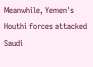Meanwhile, Yemen's Houthi forces attacked Saudi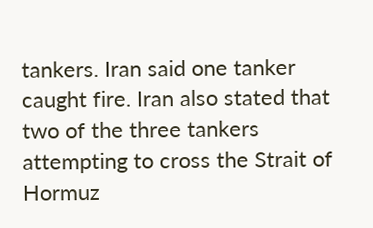tankers. Iran said one tanker caught fire. Iran also stated that two of the three tankers attempting to cross the Strait of Hormuz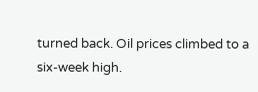turned back. Oil prices climbed to a six-week high.